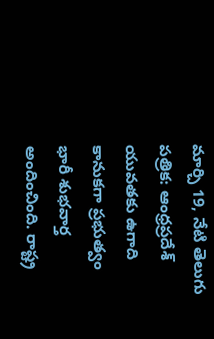మార్చి 19, నేటి తెలుగు పత్రిక: ఆంధ్రప్రదేశ్ యువతకు ఉగాది కానుకగా ప్రభుత్వం భారీ శుభవార్త అందించింది. రాష్ట్ర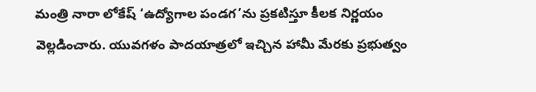మంత్రి నారా లోకేష్ ‘ఉద్యోగాల పండగ’ను ప్రకటిస్తూ కీలక నిర్ణయం వెల్లడించారు. యువగళం పాదయాత్రలో ఇచ్చిన హామీ మేరకు ప్రభుత్వం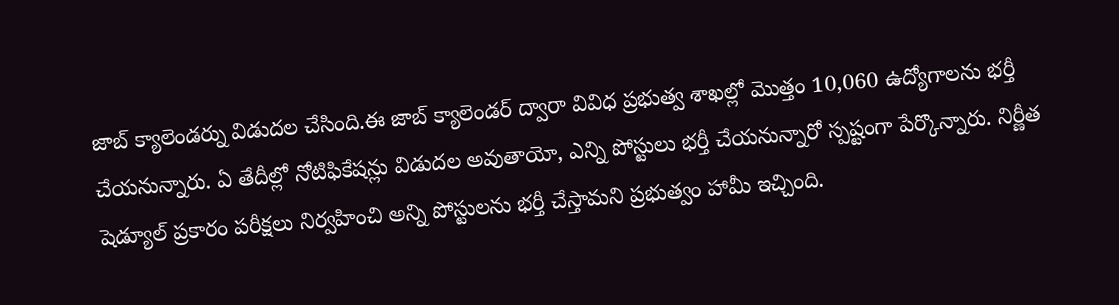జాబ్ క్యాలెండర్ను విడుదల చేసింది.ఈ జాబ్ క్యాలెండర్ ద్వారా వివిధ ప్రభుత్వ శాఖల్లో మొత్తం 10,060 ఉద్యోగాలను భర్తీ చేయనున్నారు. ఏ తేదీల్లో నోటిఫికేషన్లు విడుదల అవుతాయో, ఎన్ని పోస్టులు భర్తీ చేయనున్నారో స్పష్టంగా పేర్కొన్నారు. నిర్ణీత షెడ్యూల్ ప్రకారం పరీక్షలు నిర్వహించి అన్ని పోస్టులను భర్తీ చేస్తామని ప్రభుత్వం హామీ ఇచ్చింది.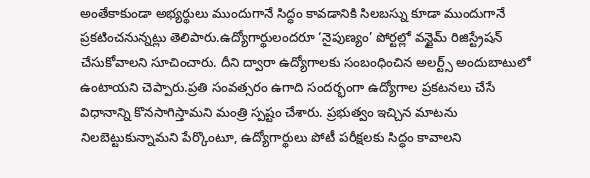అంతేకాకుండా అభ్యర్థులు ముందుగానే సిద్ధం కావడానికి సిలబస్ను కూడా ముందుగానే ప్రకటించనున్నట్లు తెలిపారు.ఉద్యోగార్థులందరూ ‘నైపుణ్యం’ పోర్టల్లో వన్టైమ్ రిజిస్ట్రేషన్ చేసుకోవాలని సూచించారు. దీని ద్వారా ఉద్యోగాలకు సంబంధించిన అలర్ట్స్ అందుబాటులో ఉంటాయని చెప్పారు.ప్రతి సంవత్సరం ఉగాది సందర్భంగా ఉద్యోగాల ప్రకటనలు చేసే విధానాన్ని కొనసాగిస్తామని మంత్రి స్పష్టం చేశారు. ప్రభుత్వం ఇచ్చిన మాటను నిలబెట్టుకున్నామని పేర్కొంటూ, ఉద్యోగార్థులు పోటీ పరీక్షలకు సిద్ధం కావాలని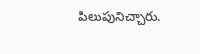పిలుపునిచ్చారు.